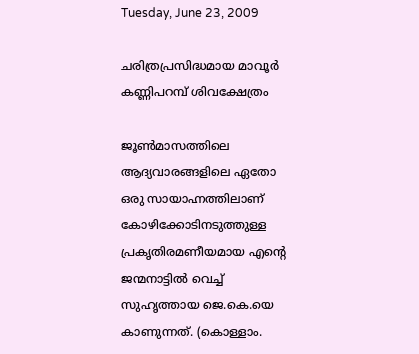Tuesday, June 23, 2009

ചരിത്രപ്രസിദ്ധമായ മാവൂര്‍ കണ്ണിപറമ്പ് ശിവക്ഷേത്രം

ജൂണ്‍മാസത്തിലെ ആദ്യവാരങ്ങളിലെ ഏതോ ഒരു സായാഹ്നത്തിലാണ് കോഴിക്കോടിനടുത്തുള്ള പ്രകൃതിരമണീയമായ എന്റെ ജന്മനാട്ടില്‍ വെച്ച് സുഹൃത്തായ ജെ.കെ.യെ കാണുന്നത്. (കൊള്ളാം.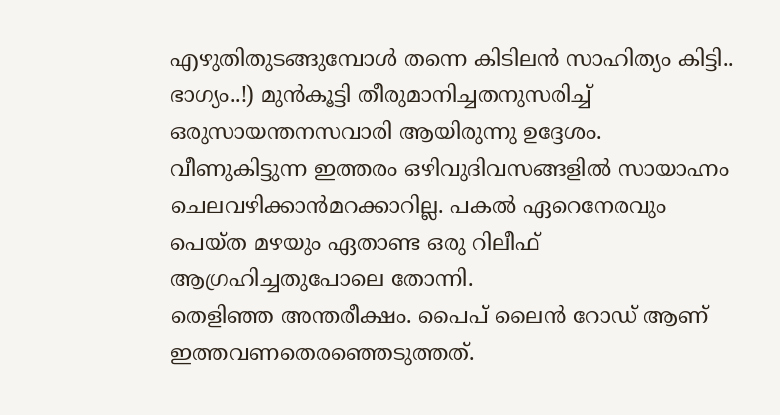എഴുതിതുടങ്ങുമ്പോള്‍ തന്നെ കിടിലന്‍ സാഹിത്യം കിട്ടി.. ഭാഗ്യം..!) മുന്‍കൂട്ടി തീരുമാനിച്ചതനുസരിച്ച് ഒരുസായന്തനസവാരി ആയിരുന്നു ഉദ്ദേശം. വീണുകിട്ടുന്ന ഇത്തരം ഒഴിവുദിവസങ്ങളില്‍ സായാഹ്നം ചെലവഴിക്കാന്‍മറക്കാറില്ല. പകല്‍ ഏറെനേരവും പെയ്ത മഴയും ഏതാണ്ട ഒരു റിലീഫ് ആഗ്രഹിച്ചതുപോലെ തോന്നി.
തെളിഞ്ഞ അന്തരീക്ഷം. പൈപ് ലൈന്‍ റോഡ് ആണ് ഇത്തവണതെരഞ്ഞെടുത്തത്.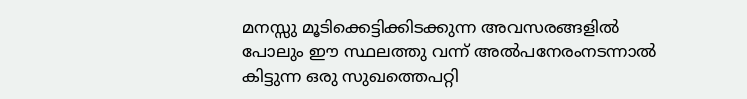മനസ്സു മൂടിക്കെട്ടിക്കിടക്കുന്ന അവസരങ്ങളില്‍ പോലും ഈ സ്ഥലത്തു വന്ന് അല്‍പനേരംനടന്നാല്‍ കിട്ടുന്ന ഒരു സുഖത്തെപറ്റി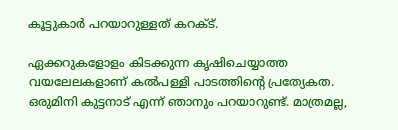കൂട്ടുകാര്‍ പറയാറുള്ളത് കറക്ട്.

ഏക്കറുകളോളം കിടക്കുന്ന കൃഷിചെയ്യാത്ത വയലേലകളാണ് കല്‍പള്ളി പാടത്തിന്റെ പ്രത്യേകത. ഒരുമിനി കുട്ടനാട് എന്ന് ഞാനും പറയാറുണ്ട്. മാത്രമല്ല,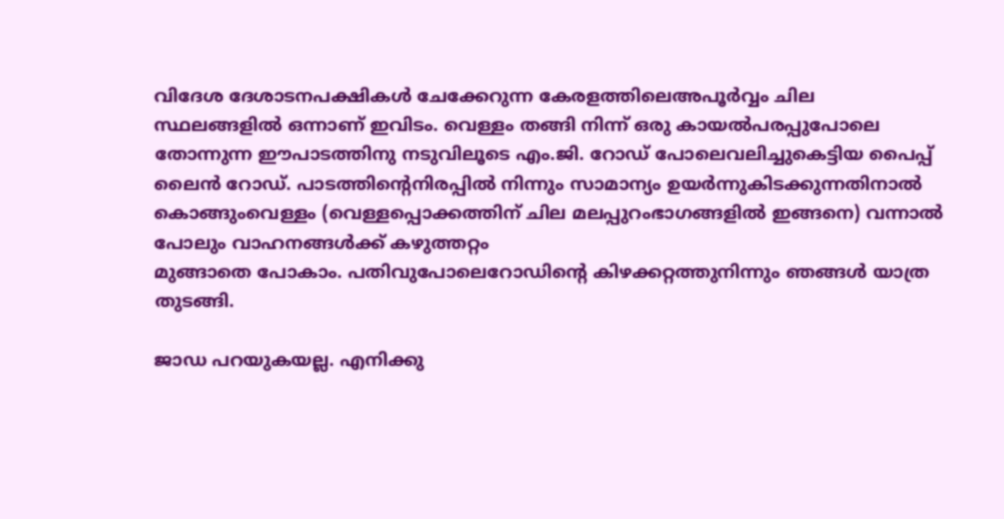വിദേശ ദേശാടനപക്ഷികള്‍ ചേക്കേറുന്ന കേരളത്തിലെഅപൂര്‍വ്വം ചില സ്ഥലങ്ങളില്‍ ഒന്നാണ് ഇവിടം. വെള്ളം തങ്ങി നിന്ന് ഒരു കായല്‍പരപ്പുപോലെ തോന്നുന്ന ഈപാടത്തിനു നടുവിലൂടെ എം.ജി. റോഡ് പോലെവലിച്ചുകെട്ടിയ പൈപ്പ് ലൈന്‍ റോഡ്. പാടത്തിന്റെനിരപ്പില്‍ നിന്നും സാമാന്യം ഉയര്‍ന്നുകിടക്കുന്നതിനാല്‍ കൊങ്ങുംവെള്ളം (വെള്ളപ്പൊക്കത്തിന് ചില മലപ്പുറംഭാഗങ്ങളില്‍ ഇങ്ങനെ) വന്നാല്‍ പോലും വാഹനങ്ങള്‍ക്ക് കഴുത്തറ്റം
മുങ്ങാതെ പോകാം. പതിവുപോലെറോഡിന്റെ കിഴക്കറ്റത്തുനിന്നും ഞങ്ങള്‍ യാത്ര തുടങ്ങി.

ജാഡ പറയുകയല്ല. എനിക്കു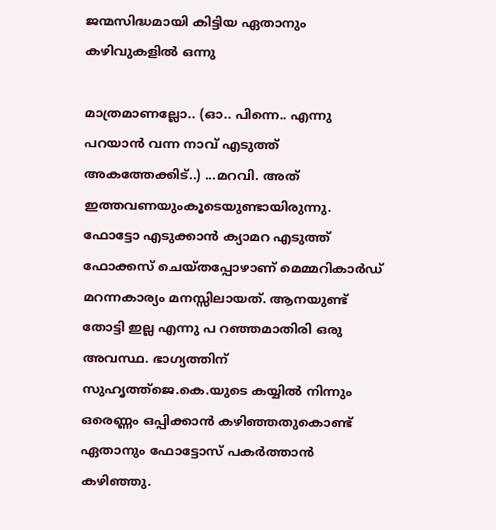ജന്മസിദ്ധമായി കിട്ടിയ ഏതാനും കഴിവുകളില്‍ ഒന്നു

മാത്രമാണല്ലോ.. (ഓ.. പിന്നെ.. എന്നു പറയാന്‍ വന്ന നാവ് എടുത്ത് അകത്തേക്കിട്..) ...മറവി. അത് ഇത്തവണയുംകൂടെയുണ്ടായിരുന്നു. ഫോട്ടോ എടുക്കാന്‍ ക്യാമറ എടുത്ത് ഫോക്കസ് ചെയ്തപ്പോഴാണ് മെമ്മറികാര്‍ഡ് മറന്നകാര്യം മനസ്സിലായത്. ആനയുണ്ട് തോട്ടി ഇല്ല എന്നു പ റഞ്ഞമാതിരി ഒരു അവസ്ഥ. ഭാഗ്യത്തിന് സുഹൃത്ത്ജെ.കെ.യുടെ കയ്യില്‍ നിന്നും ഒരെണ്ണം ഒപ്പിക്കാന്‍ കഴിഞ്ഞതുകൊണ്ട് ഏതാനും ഫോട്ടോസ് പകര്‍ത്താന്‍ കഴിഞ്ഞു.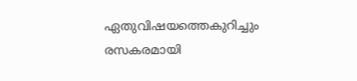ഏതുവിഷയത്തെകുറിച്ചും രസകരമായി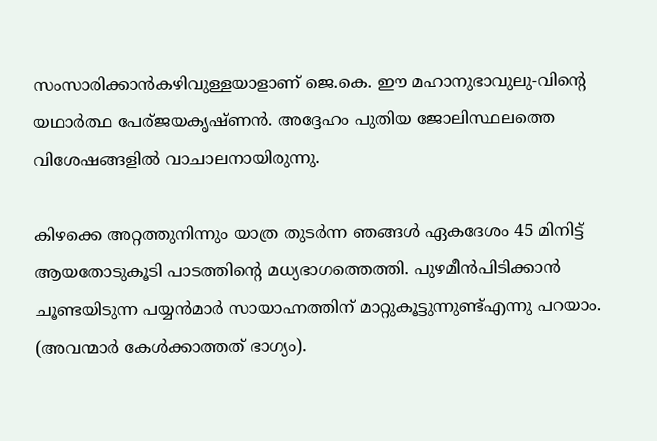സംസാരിക്കാന്‍കഴിവുള്ളയാളാണ് ജെ.കെ. ഈ മഹാനുഭാവുലു-വിന്റെ യഥാര്‍ത്ഥ പേര്ജയകൃഷ്ണന്‍. അദ്ദേഹം പുതിയ ജോലിസ്ഥലത്തെ വിശേഷങ്ങളില്‍ വാചാലനായിരുന്നു.

കിഴക്കെ അറ്റത്തുനിന്നും യാത്ര തുടര്‍ന്ന ഞങ്ങള്‍ ഏകദേശം 45 മിനിട്ട് ആയതോടുകൂടി പാടത്തിന്റെ മധ്യഭാഗത്തെത്തി. പുഴമീന്‍പിടിക്കാന്‍ ചൂണ്ടയിടുന്ന പയ്യന്‍മാര്‍ സായാഹ്നത്തിന് മാറ്റുകൂട്ടുന്നുണ്ട്എന്നു പറയാം. (അവന്മാര്‍ കേള്‍ക്കാത്തത് ഭാഗ്യം).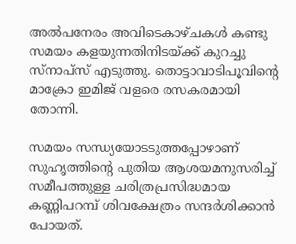അല്‍പനേരം അവിടെകാഴ്ചകള്‍ കണ്ടു സമയം കളയുന്നതിനിടയ്ക്ക് കുറച്ചു സ്‌നാപ്‌സ്‌ എടുത്തു. തൊട്ടാവാടിപൂവിന്റെ മാക്രോ ഇമിജ്‌ വളരെ രസകരമായി തോന്നി.

സമയം സന്ധ്യയോടടുത്തപ്പോഴാണ് സുഹൃത്തിന്റെ പുതിയ ആശയമനുസരിച്ച് സമീപത്തുള്ള ചരിത്രപ്രസിദ്ധമായ കണ്ണിപറമ്പ് ശിവക്ഷേത്രം സന്ദര്‍ശിക്കാന്‍ പോയത്.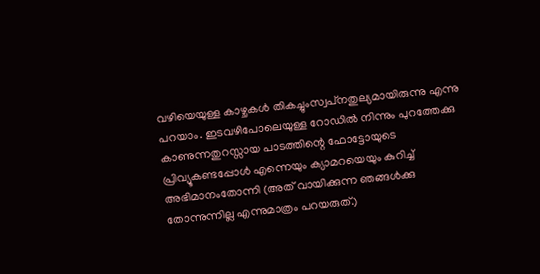വഴിയെയുള്ള കാഴ്ചകള്‍ തികച്ചുംസ്വപ്‌നതുല്യമായിരുന്നു എന്നു പറയാം. ഇടവഴിപോലെയുള്ള റോഡില്‍ നിന്നും പുറത്തേക്കു കാണുന്നതുറസ്സായ പാടത്തിന്റെ ഫോട്ടോയുടെ പ്രിവ്യൂകണ്ടപ്പോള്‍ എന്നെയും ക്യാമറയെയും കുറിച്ച് അഭിമാനംതോന്നി (അത് വായിക്കുന്ന ഞങ്ങള്‍ക്കു തോന്നുന്നില്ല എന്നുമാത്രം പറയരുത്.)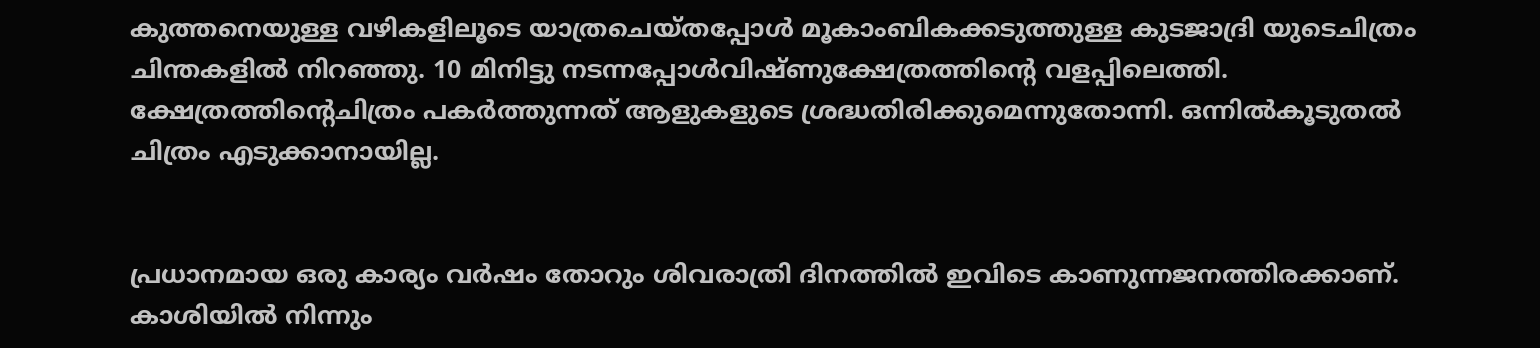കുത്തനെയുള്ള വഴികളിലൂടെ യാത്രചെയ്തപ്പോള്‍ മൂകാംബികക്കടുത്തുള്ള കുടജാദ്രി യുടെചിത്രം ചിന്തകളില്‍ നിറഞ്ഞു. 10 മിനിട്ടു നടന്നപ്പോള്‍വിഷ്ണുക്ഷേത്രത്തിന്റെ വളപ്പിലെത്തി. ക്ഷേത്രത്തിന്റെചിത്രം പകര്‍ത്തുന്നത് ആളുകളുടെ ശ്രദ്ധതിരിക്കുമെന്നുതോന്നി. ഒന്നില്‍കൂടുതല്‍ ചിത്രം എടുക്കാനായില്ല.


പ്രധാനമായ ഒരു കാര്യം വര്‍ഷം തോറും ശിവരാത്രി ദിനത്തില്‍ ഇവിടെ കാണുന്നജനത്തിരക്കാണ്. കാശിയില്‍ നിന്നും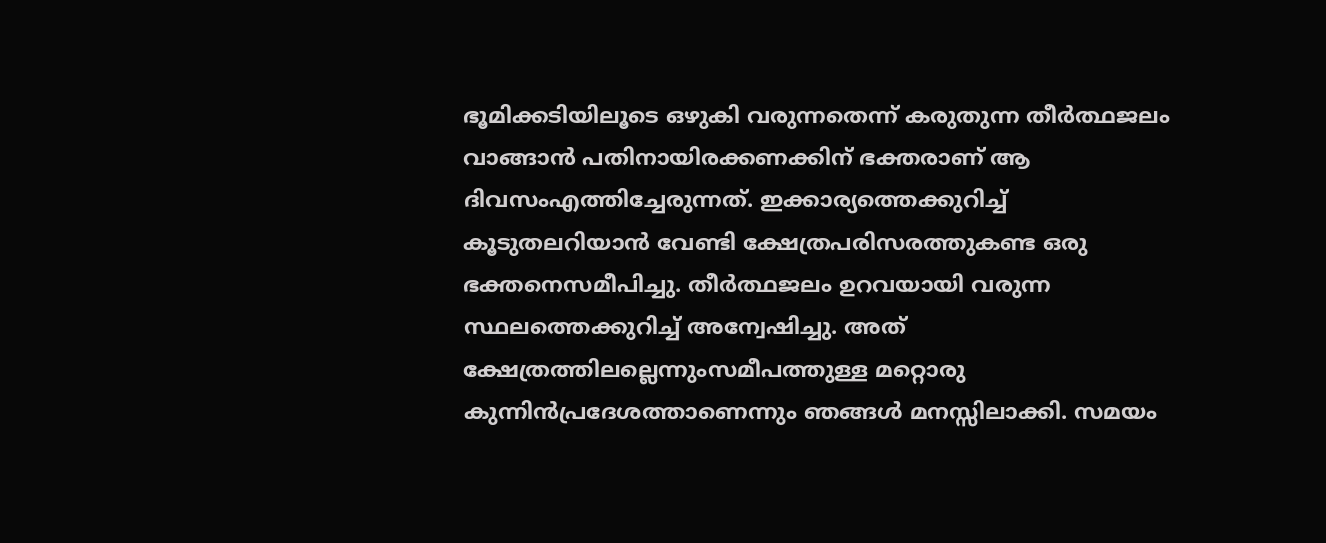ഭൂമിക്കടിയിലൂടെ ഒഴുകി വരുന്നതെന്ന് കരുതുന്ന തീര്‍ത്ഥജലം വാങ്ങാന്‍ പതിനായിരക്കണക്കിന് ഭക്തരാണ് ആ ദിവസംഎത്തിച്ചേരുന്നത്. ഇക്കാര്യത്തെക്കുറിച്ച് കൂടുതലറിയാന്‍ വേണ്ടി ക്ഷേത്രപരിസരത്തുകണ്ട ഒരു ഭക്തനെസമീപിച്ചു. തീര്‍ത്ഥജലം ഉറവയായി വരുന്ന സ്ഥലത്തെക്കുറിച്ച് അന്വേഷിച്ചു. അത് ക്ഷേത്രത്തിലല്ലെന്നുംസമീപത്തുള്ള മറ്റൊരു കുന്നിന്‍പ്രദേശത്താണെന്നും ഞങ്ങള്‍ മനസ്സിലാക്കി. സമയം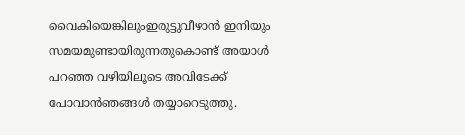വൈകിയെങ്കിലുംഇരുട്ടുവീഴാന്‍ ഇനിയും സമയമുണ്ടായിരുന്നതുകൊണ്ട് അയാള്‍ പറഞ്ഞ വഴിയിലൂടെ അവിടേക്ക് പോവാന്‍ഞങ്ങള്‍ തയ്യാറെടുത്തു.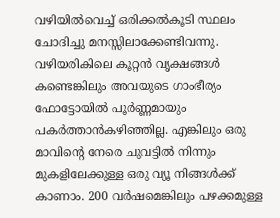വഴിയില്‍വെച്ച് ഒരിക്കല്‍കൂടി സ്ഥലം ചോദിച്ചു മനസ്സിലാക്കേണ്ടിവന്നു.
വഴിയരികിലെ കൂറ്റന്‍ വൃക്ഷങ്ങള്‍ കണ്ടെങ്കിലും അവയുടെ ഗാംഭീര്യം ഫോട്ടോയില്‍ പൂര്‍ണ്ണമായും പകര്‍ത്താന്‍കഴിഞ്ഞില്ല. എങ്കിലും ഒരു മാവിന്റെ നേരെ ചുവട്ടില്‍ നിന്നും മുകളിലേക്കുള്ള ഒരു വ്യൂ നിങ്ങള്‍ക്ക് കാണാം. 200 വര്‍ഷമെങ്കിലും പഴക്കമുള്ള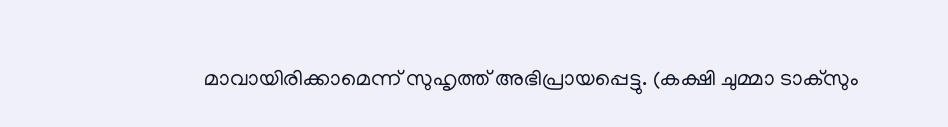മാവായിരിക്കാമെന്ന് സുഹൃത്ത് അഭിപ്രായപ്പെട്ടു. (കക്ഷി ചുമ്മാ ടാക്‌സും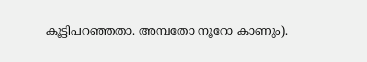കൂട്ടിപറഞ്ഞതാ. അമ്പതോ നൂറോ കാണും).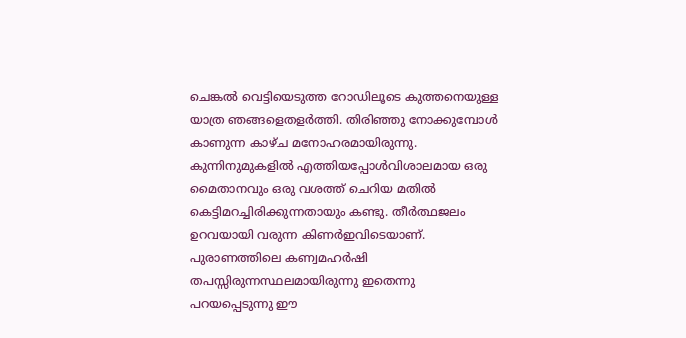ചെങ്കല്‍ വെട്ടിയെടുത്ത റോഡിലൂടെ കുത്തനെയുള്ള യാത്ര ഞങ്ങളെതളര്‍ത്തി. തിരിഞ്ഞു നോക്കുമ്പോള്‍ കാണുന്ന കാഴ്ച മനോഹരമായിരുന്നു. കുന്നിനുമുകളില്‍ എത്തിയപ്പോള്‍വിശാലമായ ഒരു മൈതാനവും ഒരു വശത്ത് ചെറിയ മതില്‍ കെട്ടിമറച്ചിരിക്കുന്നതായും കണ്ടു. തീര്‍ത്ഥജലം ഉറവയായി വരുന്ന കിണര്‍ഇവിടെയാണ്. പുരാണത്തിലെ കണ്വമഹര്‍ഷി തപസ്സിരുന്നസ്ഥലമായിരുന്നു ഇതെന്നു പറയപ്പെടുന്നു ഈ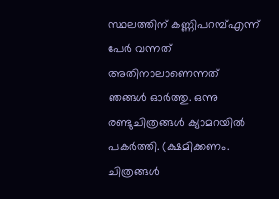സ്ഥലത്തിന് കണ്ണിപറമ്പ്എന്ന് പേര്‍ വന്നത് അതിനാലാണെന്നത് ഞങ്ങള്‍ ഓര്‍ത്തു. ഒന്നു രണ്ടുചിത്രങ്ങള്‍ ക്യാമറയില്‍ പകര്‍ത്തി. (ക്ഷമിക്കണം. ചിത്രങ്ങള്‍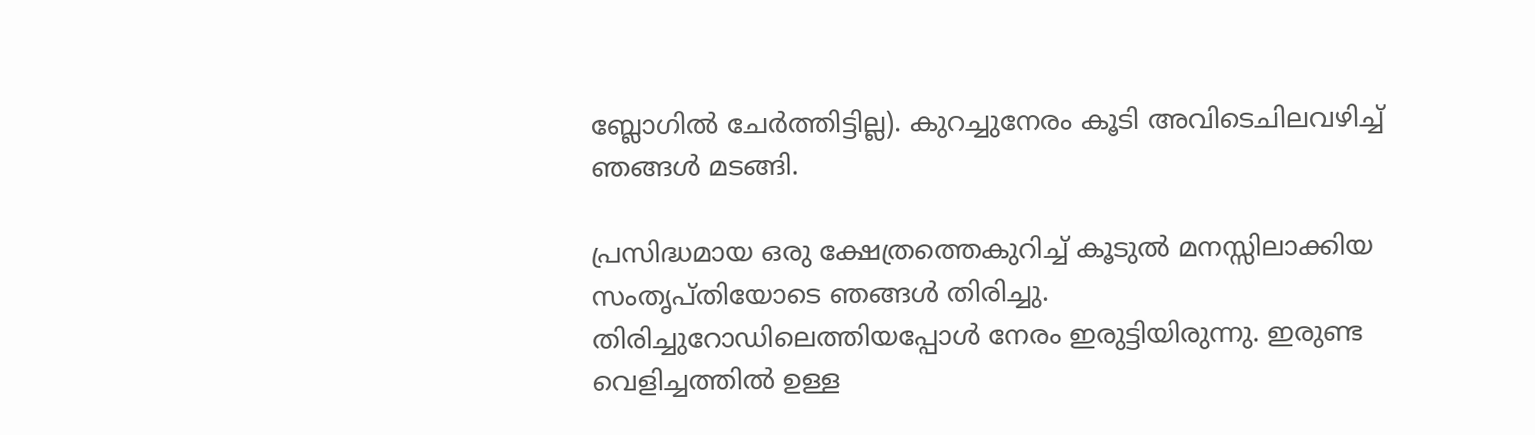ബ്ലോഗില്‍ ചേര്‍ത്തിട്ടില്ല). കുറച്ചുനേരം കൂടി അവിടെചിലവഴിച്ച് ഞങ്ങള്‍ മടങ്ങി.

പ്രസിദ്ധമായ ഒരു ക്ഷേത്രത്തെകുറിച്ച് കൂടുല്‍ മനസ്സിലാക്കിയ സംതൃപ്തിയോടെ ഞങ്ങള്‍ തിരിച്ചു. തിരിച്ചുറോഡിലെത്തിയപ്പോള്‍ നേരം ഇരുട്ടിയിരുന്നു. ഇരുണ്ട വെളിച്ചത്തില്‍ ഉള്ള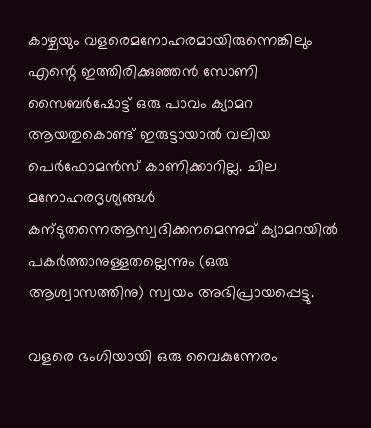കാഴ്ചയും വളരെമനോഹരമായിരുന്നെങ്കിലും എന്റെ ഇത്തിരിക്കുഞ്ഞന്‍ സോണി സൈബര്‍ഷോട്ട് ഒരു പാവം ക്യാമറ ആയതുകൊണ്ട്‌ ഇരുട്ടായാല്‍ വലിയ പെര്‍ഫോമന്‍സ് കാണിക്കാറില്ല. ചില മനോഹരദൃശ്യങ്ങള്‍ കന്ടുതന്നെആസ്വദിക്കനമെന്നുമ് ക്യാമറയില്‍ പകര്‍ത്താനുള്ളതല്ലെന്നും (ഒരു ആശ്വാസത്തിനു) സ്വയം അഭിപ്രായപ്പെട്ടു.

വളരെ ഭംഗിയായി ഒരു വൈകുന്നേരം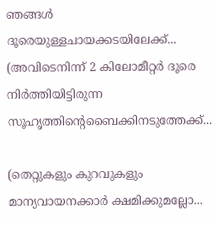ഞങ്ങള്‍ ദൂരെയുള്ളചായക്കടയിലേക്ക്... (അവിടെനിന്ന് 2 കിലോമീറ്റര്‍ ദൂരെ നിര്‍ത്തിയിട്ടിരുന്ന സൂഹൃത്തിന്റെബൈക്കിനടുത്തേക്ക്...

(തെറ്റുകളും കുറവുകളും മാന്യവായനക്കാര്‍ ക്ഷമിക്കുമല്ലോ...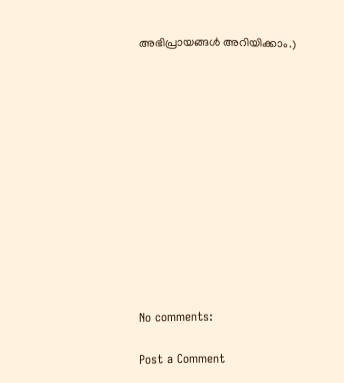അഭിപ്രായങ്ങള്‍ അറിയിക്കാം.)












No comments:

Post a Comment